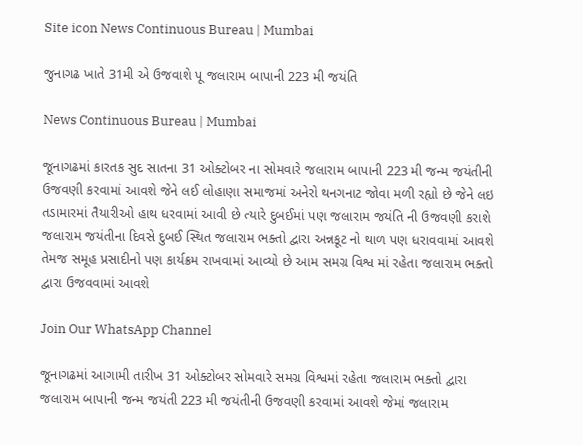Site icon News Continuous Bureau | Mumbai

જુનાગઢ ખાતે 31મી એ ઉજવાશે પૂ જલારામ બાપાની 223 મી જયંતિ

News Continuous Bureau | Mumbai

જૂનાગઢમાં કારતક સુદ સાતના 31 ઓક્ટોબર ના સોમવારે જલારામ બાપાની 223 મી જન્મ જયંતીની ઉજવણી કરવામાં આવશે જેને લઈ લોહાણા સમાજમાં અનેરો થનગનાટ જોવા મળી રહ્યો છે જેને લઇ તડામારમાં તૈયારીઓ હાથ ધરવામાં આવી છે ત્યારે દુબઈમાં પણ જલારામ જયંતિ ની ઉજવણી કરાશે જલારામ જયંતીના દિવસે દુબઈ સ્થિત જલારામ ભક્તો દ્વારા અન્નકૂટ નો થાળ પણ ધરાવવામાં આવશે તેમજ સમૂહ પ્રસાદીનો પણ કાર્યક્રમ રાખવામાં આવ્યો છે આમ સમગ્ર વિશ્વ માં રહેતા જલારામ ભક્તો દ્વારા ઉજવવામાં આવશે

Join Our WhatsApp Channel

જૂનાગઢમાં આગામી તારીખ 31 ઓક્ટોબર સોમવારે સમગ્ર વિશ્વમાં રહેતા જલારામ ભક્તો દ્વારા જલારામ બાપાની જન્મ જયંતી 223 મી જયંતીની ઉજવણી કરવામાં આવશે જેમાં જલારામ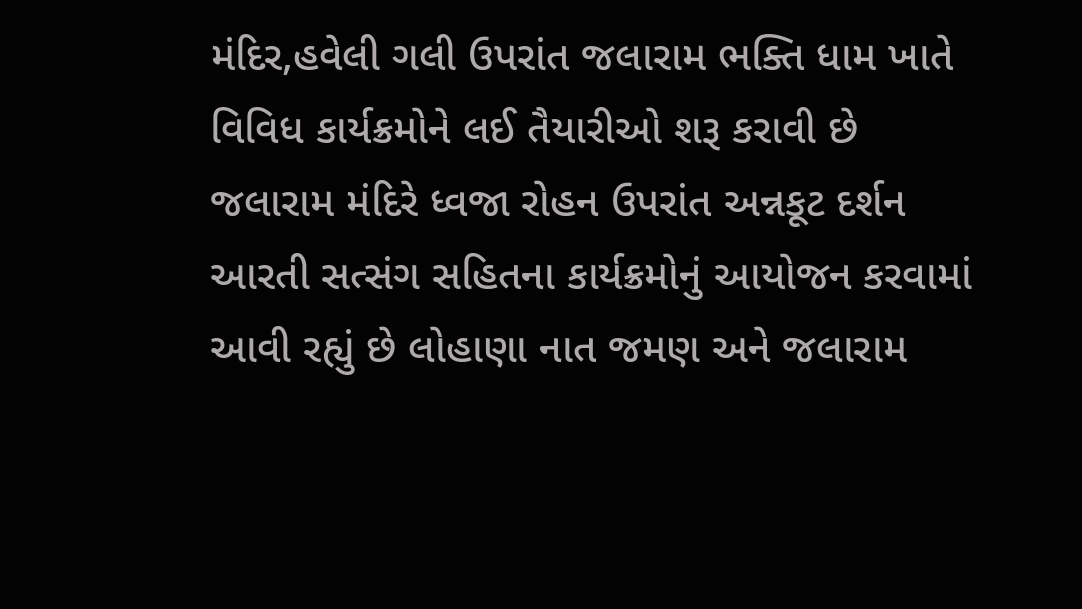મંદિર,હવેલી ગલી ઉપરાંત જલારામ ભક્તિ ધામ ખાતે વિવિધ કાર્યક્રમોને લઈ તૈયારીઓ શરૂ કરાવી છે જલારામ મંદિરે ધ્વજા રોહન ઉપરાંત અન્નકૂટ દર્શન આરતી સત્સંગ સહિતના કાર્યક્રમોનું આયોજન કરવામાં આવી રહ્યું છે લોહાણા નાત જમણ અને જલારામ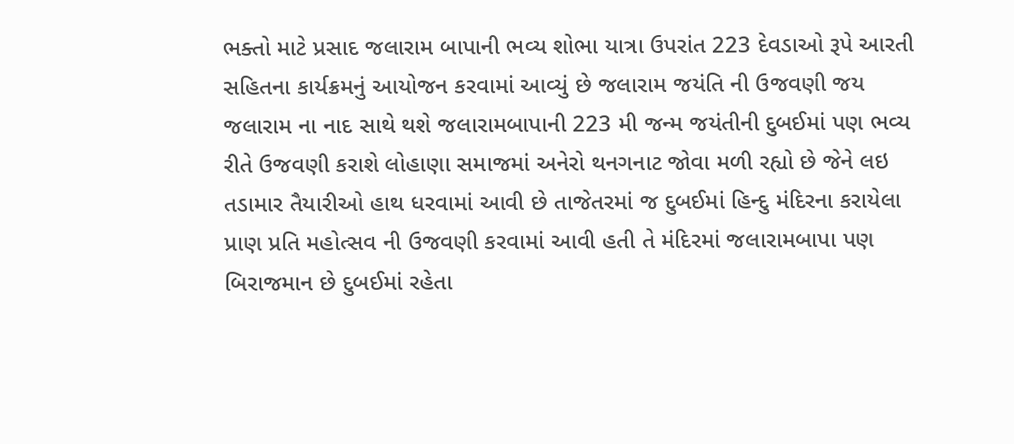ભક્તો માટે પ્રસાદ જલારામ બાપાની ભવ્ય શોભા યાત્રા ઉપરાંત 223 દેવડાઓ રૂપે આરતી સહિતના કાર્યક્રમનું આયોજન કરવામાં આવ્યું છે જલારામ જયંતિ ની ઉજવણી જય જલારામ ના નાદ સાથે થશે જલારામબાપાની 223 મી જન્મ જયંતીની દુબઈમાં પણ ભવ્ય રીતે ઉજવણી કરાશે લોહાણા સમાજમાં અનેરો થનગનાટ જોવા મળી રહ્યો છે જેને લઇ તડામાર તૈયારીઓ હાથ ધરવામાં આવી છે તાજેતરમાં જ દુબઈમાં હિન્દુ મંદિરના કરાયેલા પ્રાણ પ્રતિ મહોત્સવ ની ઉજવણી કરવામાં આવી હતી તે મંદિરમાં જલારામબાપા પણ બિરાજમાન છે દુબઈમાં રહેતા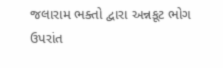જલારામ ભક્તો દ્વારા અન્નકૂટ ભોગ ઉપરાંત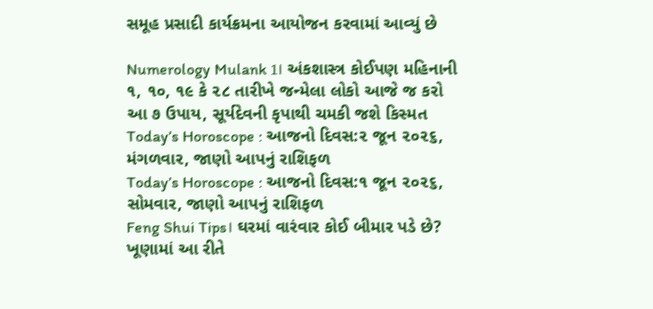સમૂહ પ્રસાદી કાર્યક્રમના આયોજન કરવામાં આવ્યું છે

Numerology Mulank 1। અંકશાસ્ત્ર કોઈપણ મહિનાની ૧, ૧૦, ૧૯ કે ૨૮ તારીખે જન્મેલા લોકો આજે જ કરો આ ૭ ઉપાય, સૂર્યદેવની કૃપાથી ચમકી જશે કિસ્મત
Today’s Horoscope : આજનો દિવસ:૨ જૂન ૨૦૨૬, મંગળવાર, જાણો આપનું રાશિફળ
Today’s Horoscope : આજનો દિવસ:૧ જૂન ૨૦૨૬, સોમવાર, જાણો આપનું રાશિફળ
Feng Shui Tips। ઘરમાં વારંવાર કોઈ બીમાર પડે છે? ખૂણામાં આ રીતે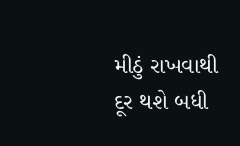મીઠું રાખવાથી દૂર થશે બધી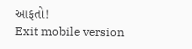આફતો!
Exit mobile version